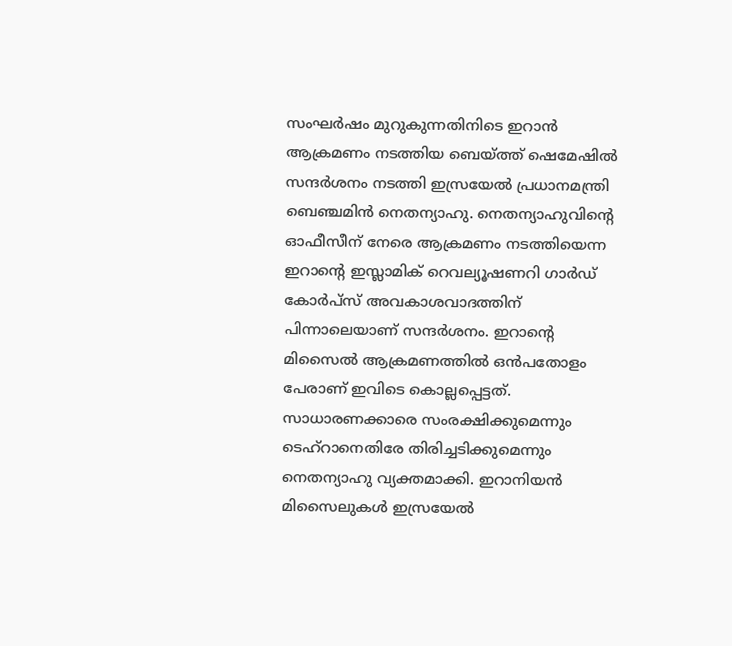സംഘർഷം മുറുകുന്നതിനിടെ ഇറാൻ ആക്രമണം നടത്തിയ ബെയ്ത്ത് ഷെമേഷിൽ സന്ദർശനം നടത്തി ഇസ്രയേൽ പ്രധാനമന്ത്രി ബെഞ്ചമിൻ നെതന്യാഹു. നെതന്യാഹുവിന്റെ ഓഫീസീന് നേരെ ആക്രമണം നടത്തിയെന്ന ഇറാന്റെ ഇസ്ലാമിക് റെവല്യൂഷണറി ഗാർഡ് കോർപ്സ് അവകാശവാദത്തിന് പിന്നാലെയാണ് സന്ദർശനം. ഇറാന്റെ മിസൈൽ ആക്രമണത്തിൽ ഒൻപതോളം പേരാണ് ഇവിടെ കൊല്ലപ്പെട്ടത്. സാധാരണക്കാരെ സംരക്ഷിക്കുമെന്നും ടെഹ്റാനെതിരേ തിരിച്ചടിക്കുമെന്നും നെതന്യാഹു വ്യക്തമാക്കി. ഇറാനിയൻ മിസൈലുകൾ ഇസ്രയേൽ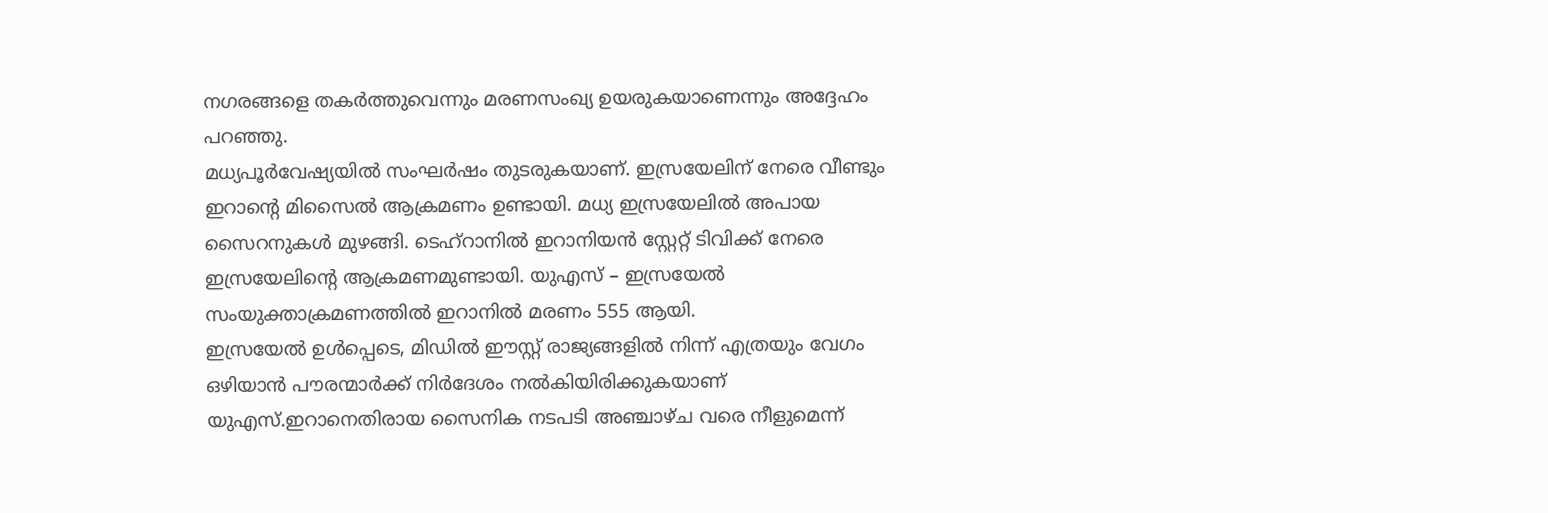നഗരങ്ങളെ തകർത്തുവെന്നും മരണസംഖ്യ ഉയരുകയാണെന്നും അദ്ദേഹം പറഞ്ഞു.
മധ്യപൂർവേഷ്യയിൽ സംഘർഷം തുടരുകയാണ്. ഇസ്രയേലിന് നേരെ വീണ്ടും ഇറാന്റെ മിസൈൽ ആക്രമണം ഉണ്ടായി. മധ്യ ഇസ്രയേലിൽ അപായ സൈറനുകൾ മുഴങ്ങി. ടെഹ്റാനിൽ ഇറാനിയൻ സ്റ്റേറ്റ് ടിവിക്ക് നേരെ ഇസ്രയേലിന്റെ ആക്രമണമുണ്ടായി. യുഎസ് – ഇസ്രയേൽ സംയുക്താക്രമണത്തിൽ ഇറാനിൽ മരണം 555 ആയി.
ഇസ്രയേൽ ഉൾപ്പെടെ, മിഡിൽ ഈസ്റ്റ് രാജ്യങ്ങളിൽ നിന്ന് എത്രയും വേഗം ഒഴിയാൻ പൗരന്മാർക്ക് നിർദേശം നൽകിയിരിക്കുകയാണ് യുഎസ്.ഇറാനെതിരായ സൈനിക നടപടി അഞ്ചാഴ്ച വരെ നീളുമെന്ന്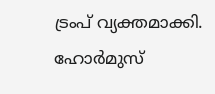ട്രംപ് വ്യക്തമാക്കി. ഹോർമുസ്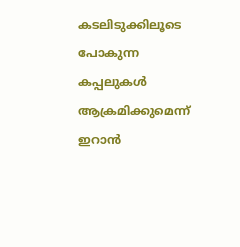കടലിടുക്കിലൂടെ പോകുന്ന കപ്പലുകൾ ആക്രമിക്കുമെന്ന് ഇറാൻ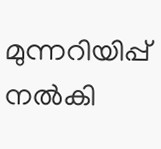മുന്നറിയിപ്പ് നൽകി